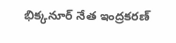భిక్కనూర్ నేత ఇంద్రకరణ్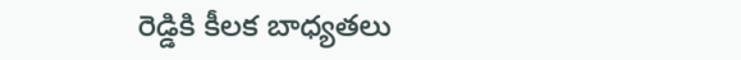రెడ్డికి కీలక బాధ్యతలు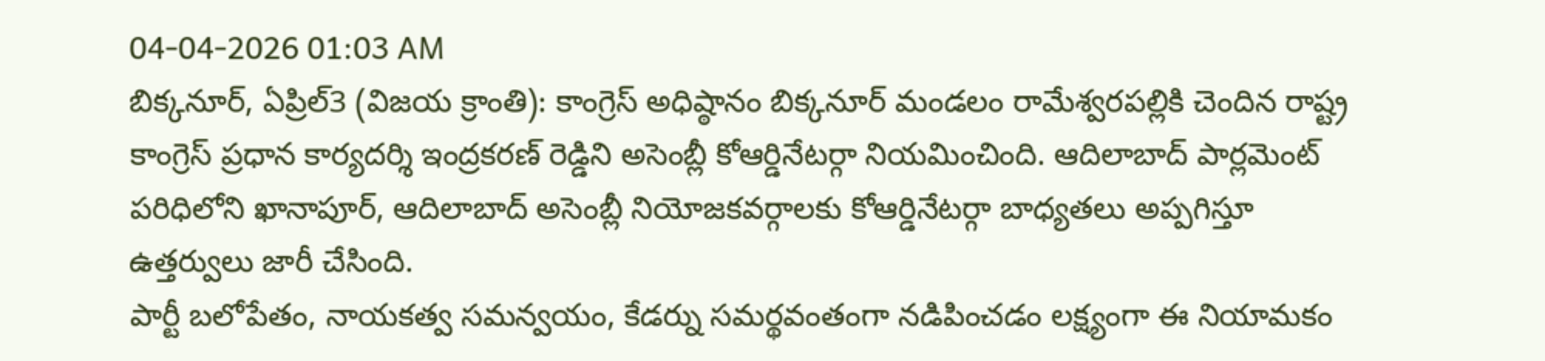04-04-2026 01:03 AM
బిక్కనూర్, ఏప్రిల్3 (విజయ క్రాంతి): కాంగ్రెస్ అధిష్ఠానం బిక్కనూర్ మండలం రామేశ్వరపల్లికి చెందిన రాష్ట్ర కాంగ్రెస్ ప్రధాన కార్యదర్శి ఇంద్రకరణ్ రెడ్డిని అసెంబ్లీ కోఆర్డినేటర్గా నియమించింది. ఆదిలాబాద్ పార్లమెంట్ పరిధిలోని ఖానాపూర్, ఆదిలాబాద్ అసెంబ్లీ నియోజకవర్గాలకు కోఆర్డినేటర్గా బాధ్యతలు అప్పగిస్తూ ఉత్తర్వులు జారీ చేసింది.
పార్టీ బలోపేతం, నాయకత్వ సమన్వయం, కేడర్ను సమర్థవంతంగా నడిపించడం లక్ష్యంగా ఈ నియామకం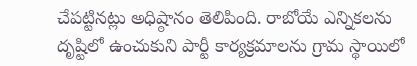చేపట్టినట్లు అధిష్ఠానం తెలిపింది. రాబోయే ఎన్నికలను దృష్టిలో ఉంచుకుని పార్టీ కార్యక్రమాలను గ్రామ స్థాయిలో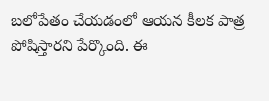బలోపేతం చేయడంలో ఆయన కీలక పాత్ర పోషిస్తారని పేర్కొంది. ఈ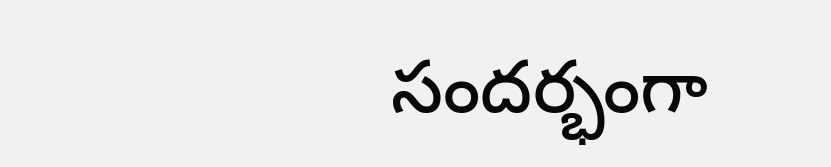సందర్భంగా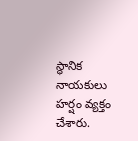స్థానిక నాయకులు హర్షం వ్యక్తం చేశారు.